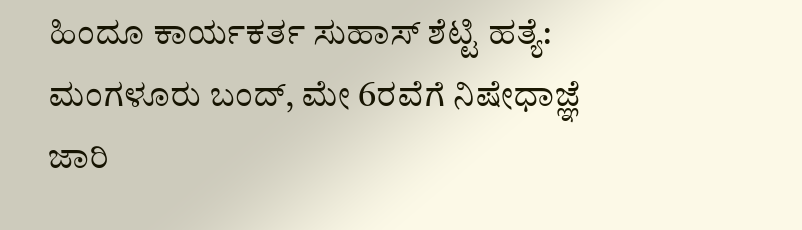ಹಿಂದೂ ಕಾರ್ಯಕರ್ತ ಸುಹಾಸ್ ಶೆಟ್ಟಿ ಹತ್ಯೆ: ಮಂಗಳೂರು ಬಂದ್, ಮೇ 6ರವೆಗೆ ನಿಷೇಧಾಜ್ಞೆ ಜಾರಿ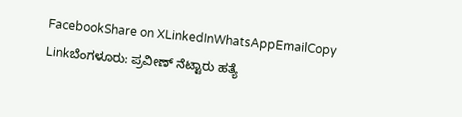FacebookShare on XLinkedInWhatsAppEmailCopy Linkಬೆಂಗಳೂರು: ಪ್ರವೀಣ್ ನೆಟ್ಟಾರು ಹತ್ಯೆ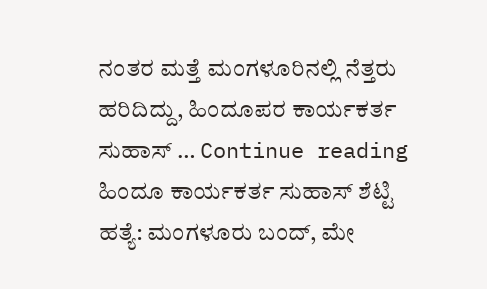ನಂತರ ಮತ್ತೆ ಮಂಗಳೂರಿನಲ್ಲಿ ನೆತ್ತರು ಹರಿದಿದ್ದು, ಹಿಂದೂಪರ ಕಾರ್ಯಕರ್ತ ಸುಹಾಸ್ … Continue reading ಹಿಂದೂ ಕಾರ್ಯಕರ್ತ ಸುಹಾಸ್ ಶೆಟ್ಟಿ ಹತ್ಯೆ: ಮಂಗಳೂರು ಬಂದ್, ಮೇ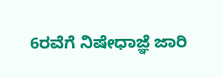6ರವೆಗೆ ನಿಷೇಧಾಜ್ಞೆ ಜಾರಿ